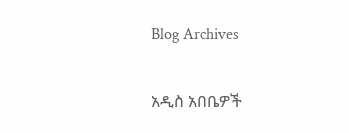Blog Archives

አዲስ አበቤዎች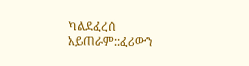ካልደፈረሰ አይጠራም::ፈሪውን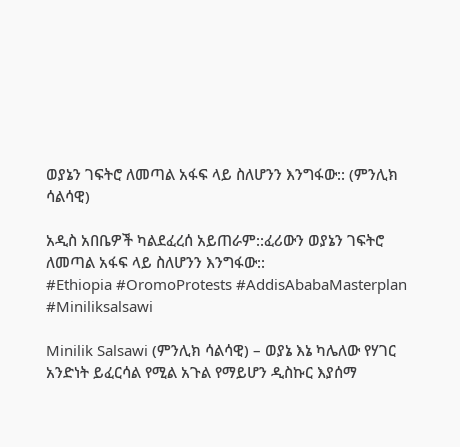ወያኔን ገፍትሮ ለመጣል አፋፍ ላይ ስለሆንን እንግፋው:: (ምንሊክ ሳልሳዊ)

አዲስ አበቤዎች ካልደፈረሰ አይጠራም::ፈሪውን ወያኔን ገፍትሮ ለመጣል አፋፍ ላይ ስለሆንን እንግፋው::
#Ethiopia #OromoProtests #AddisAbabaMasterplan #Miniliksalsawi

Minilik Salsawi (ምንሊክ ሳልሳዊ) – ወያኔ እኔ ካሌለው የሃገር አንድነት ይፈርሳል የሚል አጉል የማይሆን ዲስኩር እያሰማ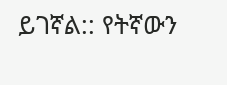ይገኛል:: የትኛውን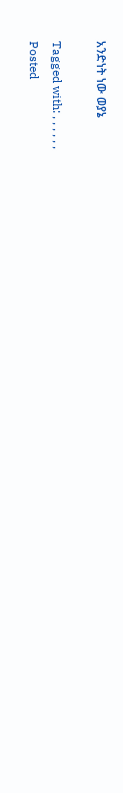አንድነት ነው ወያኔ

Tagged with: , , , , , ,
Posted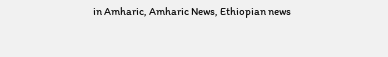in Amharic, Amharic News, Ethiopian news